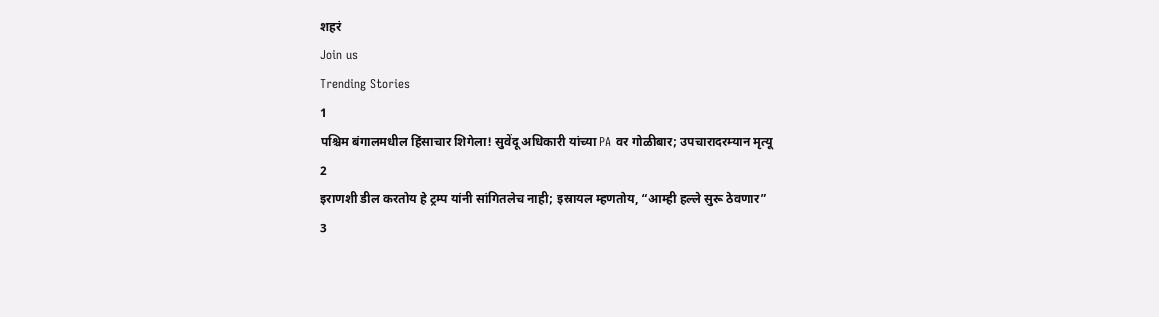शहरं
Join us
Trending Stories
1
पश्चिम बंगालमधील हिंसाचार शिगेला! सुवेंदू अधिकारी यांच्या PA वर गोळीबार; उपचारादरम्यान मृत्यू
2
इराणशी डील करतोय हे ट्रम्प यांनी सांगितलेच नाही; इस्रायल म्हणतोय, “आम्ही हल्ले सुरू ठेवणार”
3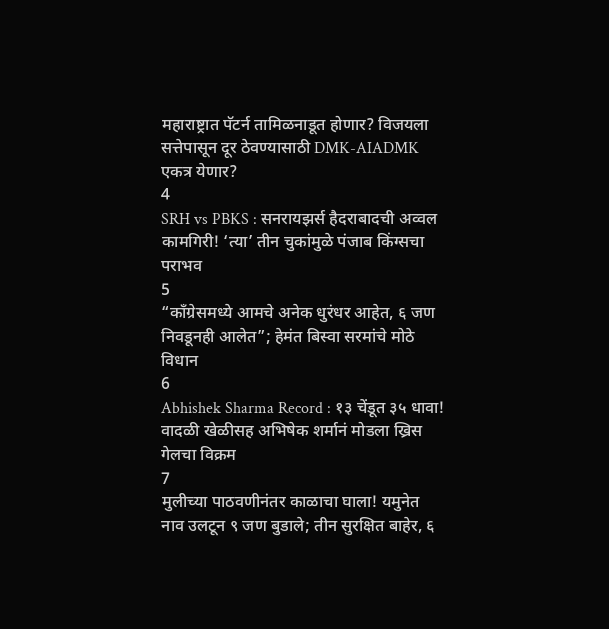महाराष्ट्रात पॅटर्न तामिळनाडूत होणार? विजयला सत्तेपासून दूर ठेवण्यासाठी DMK-AIADMK एकत्र येणार?
4
SRH vs PBKS : सनरायझर्स हैदराबादची अव्वल कामगिरी! ‘त्या’ तीन चुकांमुळे पंजाब किंग्सचा पराभव
5
“काँग्रेसमध्ये आमचे अनेक धुरंधर आहेत, ६ जण निवडूनही आलेत”; हेमंत बिस्वा सरमांचे मोठे विधान
6
Abhishek Sharma Record : १३ चेंडूत ३५ धावा! वादळी खेळीसह अभिषेक शर्मानं मोडला ख्रिस गेलचा विक्रम
7
मुलीच्या पाठवणीनंतर काळाचा घाला! यमुनेत नाव उलटून ९ जण बुडाले; तीन सुरक्षित बाहेर, ६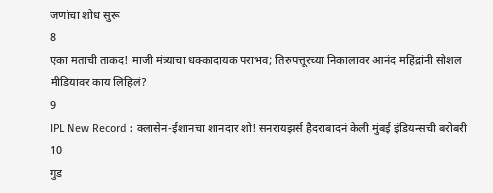जणांचा शोध सुरू
8
एका मताची ताकद! माजी मंत्र्याचा धक्कादायक पराभव; तिरुपत्तूरच्या निकालावर आनंद महिंद्रांनी सोशल मीडियावर काय लिहिलं?
9
IPL New Record : क्लासेन-ईशानचा शानदार शो! सनरायझर्स हैदराबादनं केली मुंबई इंडियन्सची बरोबरी
10
गुड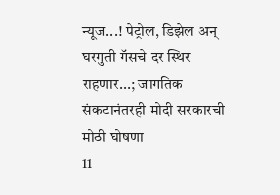न्यूज...! पेट्रोल, डिझेल अन् घरगुती गॅसचे दर स्थिर राहणार...; जागतिक संकटानंतरही मोदी सरकारची मोठी घोषणा
11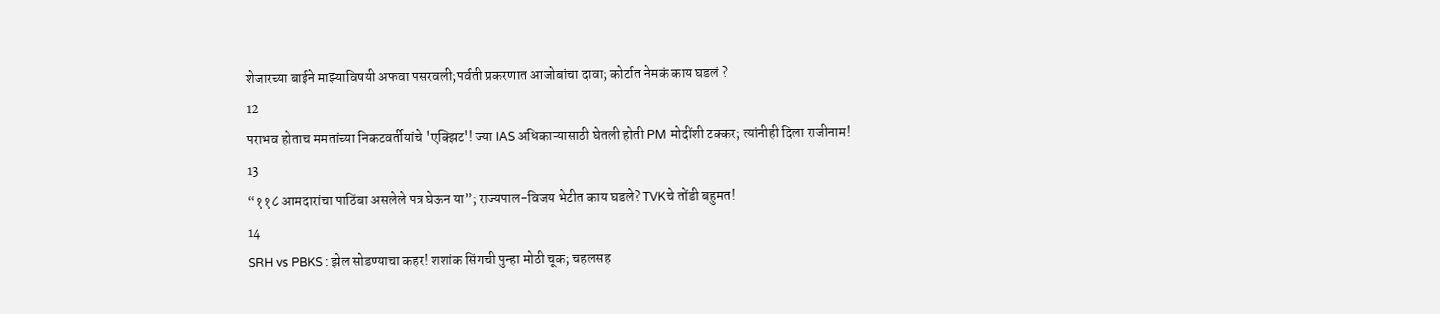शेजारच्या बाईने माझ्याविषयी अफवा पसरवली;पर्वती प्रकरणात आजोबांचा दावा; कोर्टात नेमकं काय घडलं ?
12
पराभव होताच ममतांच्या निकटवर्तीयांचे 'एक्झिट'! ज्या IAS अधिकाऱ्यासाठी घेतली होती PM मोदींशी टक्कर; त्यांनीही दिला राजीनाम!
13
“११८ आमदारांचा पाठिंबा असलेले पत्र घेऊन या”; राज्यपाल-विजय भेटीत काय घडले? TVKचे तोंडी बहुमत!
14
SRH vs PBKS : झेल सोडण्याचा कहर! शशांक सिंगची पुन्हा मोठी चूक; चहलसह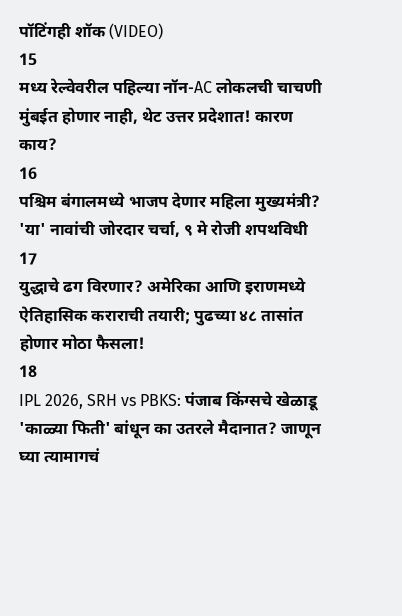पॉटिंगही शॉक (VIDEO)
15
मध्य रेल्वेवरील पहिल्या नॉन-AC लोकलची चाचणी मुंबईत होणार नाही, थेट उत्तर प्रदेशात! कारण काय?
16
पश्चिम बंगालमध्ये भाजप देणार महिला मुख्यमंत्री? 'या' नावांची जोरदार चर्चा, ९ मे रोजी शपथविधी
17
युद्धाचे ढग विरणार? अमेरिका आणि इराणमध्ये ऐतिहासिक कराराची तयारी; पुढच्या ४८ तासांत होणार मोठा फैसला!
18
IPL 2026, SRH vs PBKS: पंजाब किंग्सचे खेळाडू 'काळ्या फिती' बांधून का उतरले मैदानात? जाणून घ्या त्यामागचं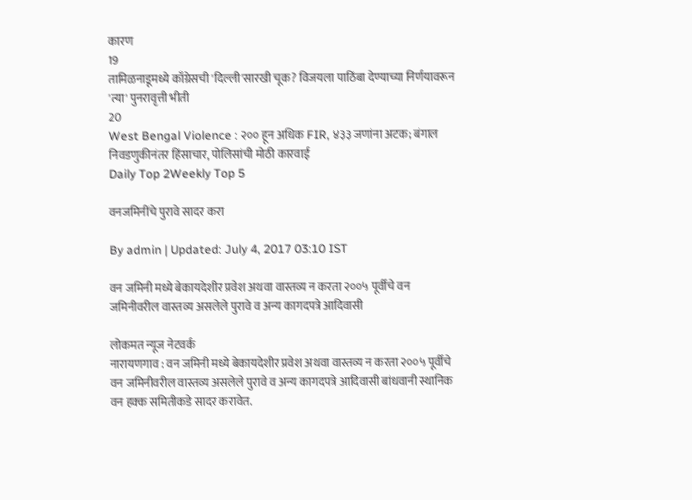कारण
19
तामिळनाडूमध्ये काँग्रेसची 'दिल्ली'सारखी चूक? विजयला पाठिंबा देण्याच्या निर्णयावरून 'त्या' पुनरावृत्ती भीती
20
West Bengal Violence : २०० हून अधिक FIR, ४३३ जणांना अटक; बंगाल निवडणुकीनंतर हिंसाचार, पोलिसांची मोठी कारवाई
Daily Top 2Weekly Top 5

वनजमिनींचे पुरावे सादर करा

By admin | Updated: July 4, 2017 03:10 IST

वन जमिनी मध्ये बेकायदेशीर प्रवेश अथवा वास्तव्य न करता २००५ पूर्वीचे वन जमिनीवरील वास्तव्य असलेले पुरावे व अन्य कागदपत्रे आदिवासी

लोकमत न्यूज नेटवर्क
नारायणगाव : वन जमिनी मध्ये बेकायदेशीर प्रवेश अथवा वास्तव्य न करता २००५ पूर्वीचे वन जमिनीवरील वास्तव्य असलेले पुरावे व अन्य कागदपत्रे आदिवासी बांधवानी स्थानिक वन हक्क समितीकडे सादर करावेत.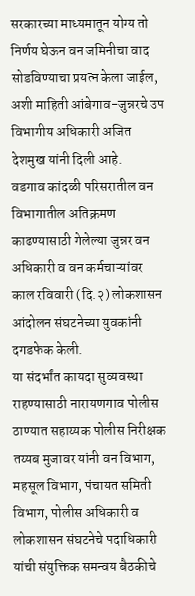सरकारच्या माध्यमातून योग्य तो निर्णय घेऊन वन जमिनीचा वाद सोडविण्याचा प्रयत्न केला जाईल, अशी माहिती आंबेगाव-जुन्नरचे उप विभागीय अधिकारी अजित देशमुख यांनी दिली आहे.
वडगाव कांदळी परिसरातील वन विभागातील अतिक्रमण काढण्यासाठी गेलेल्या जुन्नर वन अधिकारी व वन कर्मचाऱ्यांवर काल रविवारी (दि.२) लोकशासन आंदोलन संघटनेच्या युवकांनी दगडफेक केली.
या संदर्भांत कायदा सुव्यवस्था राहण्यासाठी नारायणगाव पोलीस ठाण्यात सहाय्यक पोलीस निरीक्षक तय्यब मुजावर यांनी वन विभाग, महसूल विभाग, पंचायत समिती विभाग, पोलीस अधिकारी व लोकशासन संघटनेचे पदाधिकारी यांची संयुक्तिक समन्वय बैठकीचे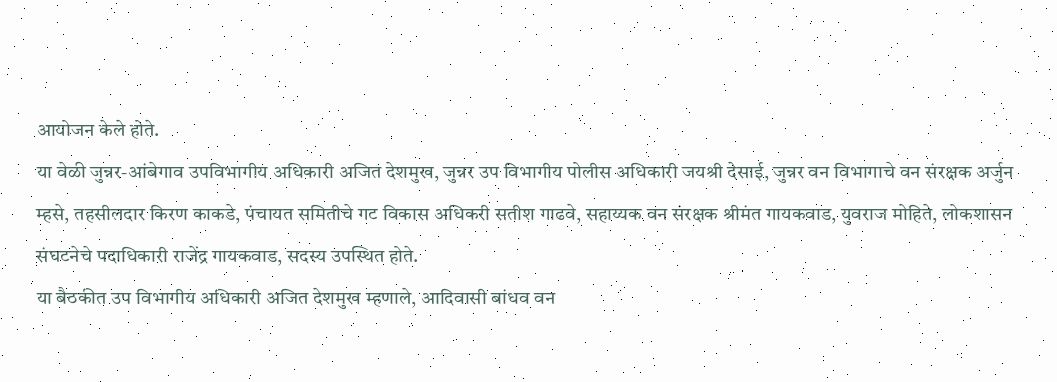आयोजन केले होते.
या वेळी जुन्नर-आंबेगाव उपविभागीय अधिकारी अजित देशमुख, जुन्नर उप विभागीय पोलीस अधिकारी जयश्री देसाई, जुन्नर वन विभागाचे वन संरक्षक अर्जुन म्हसे, तहसीलदार किरण काकडे, पंचायत समितीचे गट विकास अधिकरी सतीश गाढवे, सहाय्यक वन संरक्षक श्रीमंत गायकवाड, युवराज मोहिते, लोकशासन संघटनेचे पदाधिकारी राजेंद्र गायकवाड, सदस्य उपस्थित होते.
या बैठकीत उप विभागीय अधिकारी अजित देशमुख म्हणाले, आदिवासी बांधव वन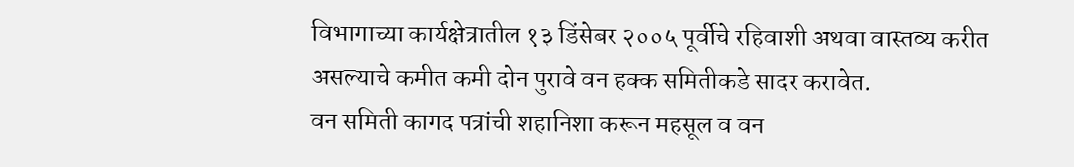विभागाच्या कार्यक्षेत्रातील १३ डिंसेबर २००५ पूर्वीचे रहिवाशी अथवा वास्तव्य करीत असल्याचे कमीत कमी दोन पुरावे वन हक्क समितीकडे सादर करावेत.
वन समिती कागद पत्रांची शहानिशा करून महसूल व वन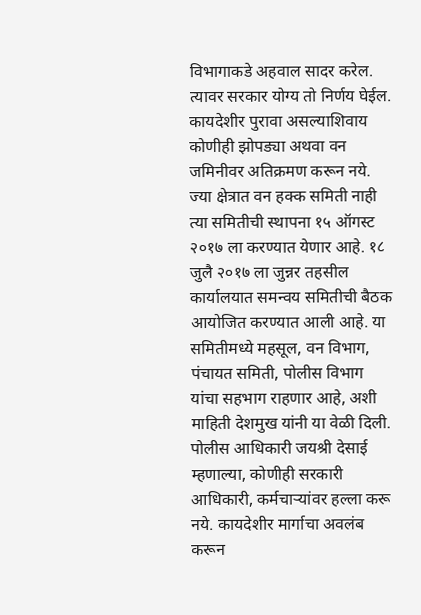विभागाकडे अहवाल सादर करेल. त्यावर सरकार योग्य तो निर्णय घेईल. कायदेशीर पुरावा असल्याशिवाय कोणीही झोपड्या अथवा वन जमिनीवर अतिक्रमण करून नये. ज्या क्षेत्रात वन हक्क समिती नाही त्या समितीची स्थापना १५ ऑगस्ट २०१७ ला करण्यात येणार आहे. १८ जुलै २०१७ ला जुन्नर तहसील कार्यालयात समन्वय समितीची बैठक आयोजित करण्यात आली आहे. या समितीमध्ये महसूल, वन विभाग, पंचायत समिती, पोलीस विभाग यांचा सहभाग राहणार आहे, अशी माहिती देशमुख यांनी या वेळी दिली.
पोलीस आधिकारी जयश्री देसाई म्हणाल्या, कोणीही सरकारी आधिकारी, कर्मचाऱ्यांवर हल्ला करू नये. कायदेशीर मार्गाचा अवलंब करून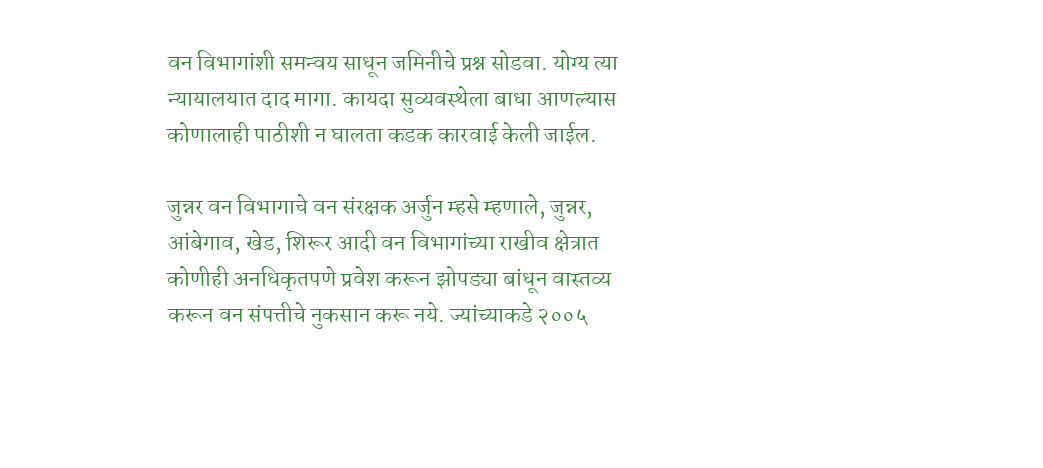वन विभागांशी समन्वय साधून जमिनीचे प्रश्न सोडवा. योग्य त्या न्यायालयात दाद मागा. कायदा सुव्यवस्थेला बाधा आणल्यास कोणालाही पाठीशी न घालता कडक कारवाई केली जाईल.

जुन्नर वन विभागाचे वन संरक्षक अर्जुन म्हसे म्हणाले, जुन्नर, आंबेगाव, खेड, शिरूर आदी वन विभागांच्या राखीव क्षेत्रात कोणीही अनधिकृतपणे प्रवेश करून झोपड्या बांधून वास्तव्य करून वन संपत्तीचे नुकसान करू नये. ज्यांच्याकडे २००५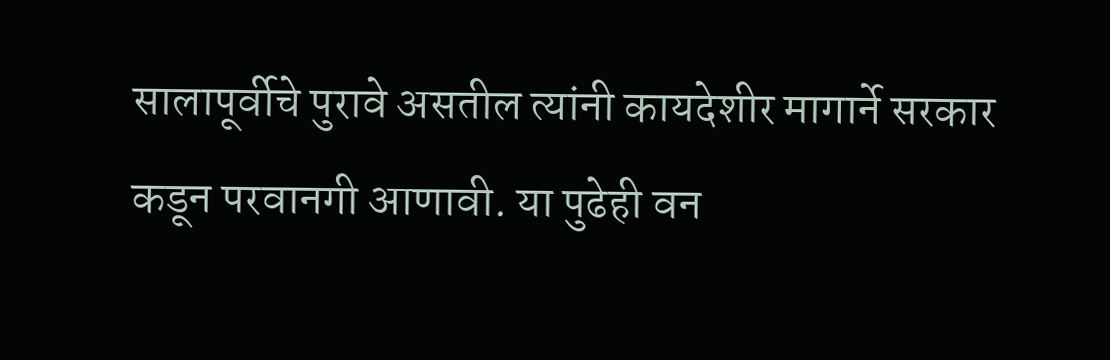सालापूर्वीचे पुरावे असतील त्यांनी कायदेशीर मागार्ने सरकार कडून परवानगी आणावी. या पुढेही वन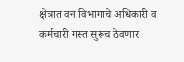क्षेत्रात वन विभागाचे अधिकारी व कर्मचारी गस्त सुरूच ठेवणार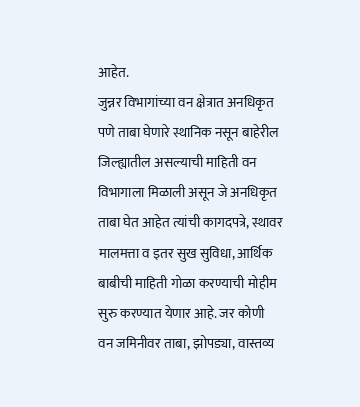आहेत.
जुन्नर विभागांच्या वन क्षेत्रात अनधिकृत पणे ताबा घेणारे स्थानिक नसून बाहेरील जिल्ह्यातील असल्याची माहिती वन विभागाला मिळाली असून जे अनधिकृत ताबा घेत आहेत त्यांची कागदपत्रे, स्थावर मालमत्ता व इतर सुख सुविधा, आर्थिक बाबीची माहिती गोळा करण्याची मोहीम सुरु करण्यात येणार आहे. जर कोणी वन जमिनीवर ताबा, झोपड्या, वास्तव्य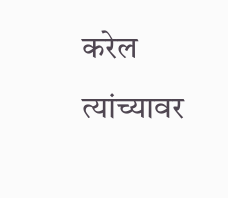करेल त्यांच्यावर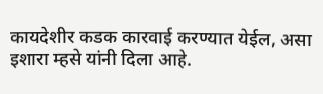कायदेशीर कडक कारवाई करण्यात येईल, असा इशारा म्हसे यांनी दिला आहे.